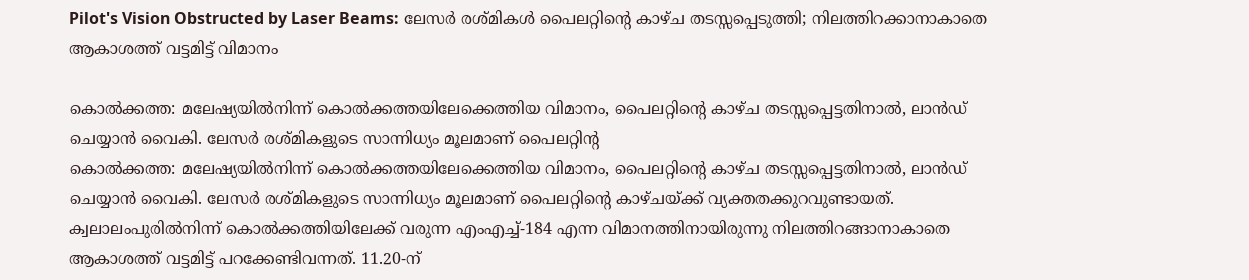Pilot's Vision Obstructed by Laser Beams: ലേസർ രശ്മികൾ പൈലറ്റിന്റെ കാഴ്ച തടസ്സപ്പെടുത്തി; നിലത്തിറക്കാനാകാതെ ആകാശത്ത് വട്ടമിട്ട് വിമാനം

കൊൽക്കത്ത: മലേഷ്യയിൽനിന്ന് കൊൽക്കത്തയിലേക്കെത്തിയ വിമാനം, പൈലറ്റിന്റെ കാഴ്ച തടസ്സപ്പെട്ടതിനാൽ, ലാൻഡ് ചെയ്യാൻ വൈകി. ലേസർ രശ്മികളുടെ സാന്നിധ്യം മൂലമാണ് പൈലറ്റിന്റ
കൊൽക്കത്ത: മലേഷ്യയിൽനിന്ന് കൊൽക്കത്തയിലേക്കെത്തിയ വിമാനം, പൈലറ്റിന്റെ കാഴ്ച തടസ്സപ്പെട്ടതിനാൽ, ലാൻഡ് ചെയ്യാൻ വൈകി. ലേസർ രശ്മികളുടെ സാന്നിധ്യം മൂലമാണ് പൈലറ്റിന്റെ കാഴ്ചയ്ക്ക് വ്യക്തതക്കുറവുണ്ടായത്. ക്വലാലംപുരിൽനിന്ന് കൊൽക്കത്തിയിലേക്ക് വരുന്ന എംഎച്ച്-184 എന്ന വിമാനത്തിനായിരുന്നു നിലത്തിറങ്ങാനാകാതെ ആകാശത്ത് വട്ടമിട്ട് പറക്കേണ്ടിവന്നത്. 11.20-ന്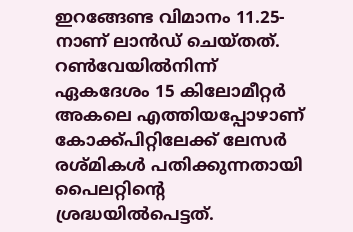ഇറങ്ങേണ്ട വിമാനം 11.25-നാണ് ലാൻഡ് ചെയ്തത്.
റൺവേയിൽനിന്ന് ഏകദേശം 15 കിലോമീറ്റർ അകലെ എത്തിയപ്പോഴാണ് കോക്ക്പിറ്റിലേക്ക് ലേസർ രശ്മികൾ പതിക്കുന്നതായി പൈലറ്റിന്റെ ശ്രദ്ധയിൽപെട്ടത്.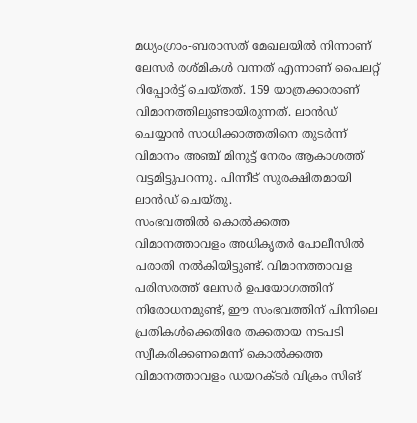മധ്യംഗ്രാം-ബരാസത് മേഖലയിൽ നിന്നാണ് ലേസർ രശ്മികൾ വന്നത് എന്നാണ് പൈലറ്റ് റിപ്പോർട്ട് ചെയ്തത്. 159 യാത്രക്കാരാണ് വിമാനത്തിലുണ്ടായിരുന്നത്. ലാൻഡ് ചെയ്യാൻ സാധിക്കാത്തതിനെ തുടർന്ന് വിമാനം അഞ്ച് മിനുട്ട് നേരം ആകാശത്ത് വട്ടമിട്ടുപറന്നു. പിന്നീട് സുരക്ഷിതമായി ലാൻഡ് ചെയ്തു.
സംഭവത്തിൽ കൊൽക്കത്ത വിമാനത്താവളം അധികൃതർ പോലീസിൽ പരാതി നൽകിയിട്ടുണ്ട്. വിമാനത്താവള പരിസരത്ത് ലേസർ ഉപയോഗത്തിന് നിരോധനമുണ്ട്, ഈ സംഭവത്തിന് പിന്നിലെ പ്രതികൾക്കെതിരേ തക്കതായ നടപടി സ്വീകരിക്കണമെന്ന് കൊൽക്കത്ത വിമാനത്താവളം ഡയറക്ടർ വിക്രം സിങ്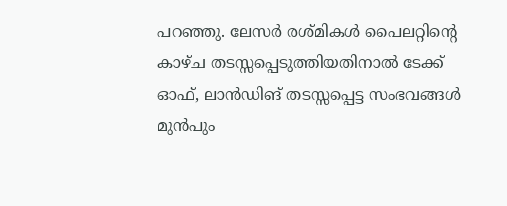പറഞ്ഞു. ലേസർ രശ്മികൾ പൈലറ്റിന്റെ കാഴ്ച തടസ്സപ്പെടുത്തിയതിനാൽ ടേക്ക് ഓഫ്, ലാൻഡിങ് തടസ്സപ്പെട്ട സംഭവങ്ങൾ മുൻപും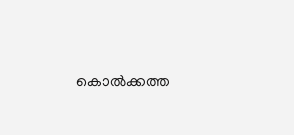കൊൽക്കത്ത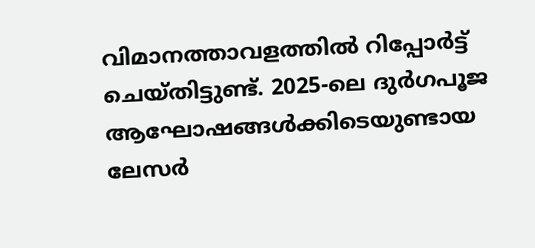വിമാനത്താവളത്തിൽ റിപ്പോർട്ട് ചെയ്തിട്ടുണ്ട്. 2025-ലെ ദുർഗപൂജ ആഘോഷങ്ങൾക്കിടെയുണ്ടായ ലേസർ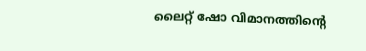ലൈറ്റ് ഷോ വിമാനത്തിന്റെ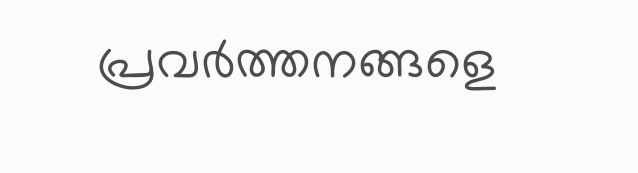പ്രവർത്തനങ്ങളെ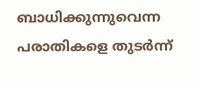ബാധിക്കുന്നുവെന്ന പരാതികളെ തുടർന്ന്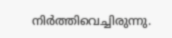നിർത്തിവെച്ചിരുന്നു.